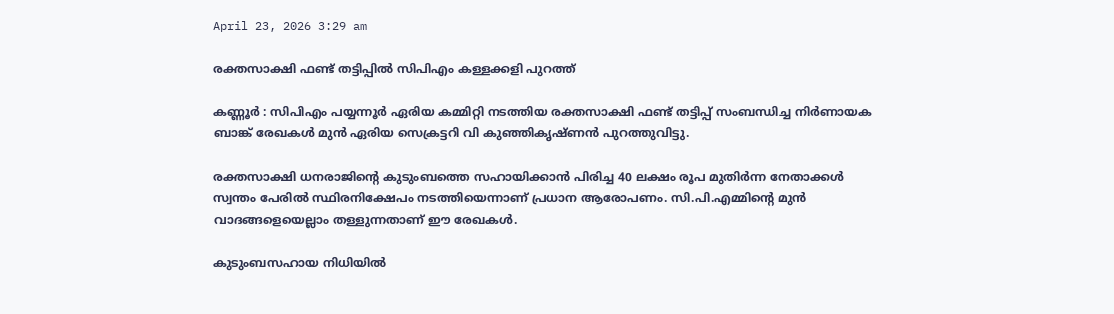April 23, 2026 3:29 am

രക്തസാക്ഷി ഫണ്ട് തട്ടിപ്പിൽ സിപിഎം കള്ളക്കളി പുറത്ത്

കണ്ണൂർ : സിപിഎം പയ്യന്നൂർ ഏരിയ കമ്മിറ്റി നടത്തിയ രക്തസാക്ഷി ഫണ്ട് തട്ടിപ്പ് സംബന്ധിച്ച നിർണായക ബാങ്ക് രേഖകൾ മുൻ ഏരിയ സെക്രട്ടറി വി കുഞ്ഞികൃഷ്ണൻ പുറത്തുവിട്ടു.

രക്തസാക്ഷി ധനരാജിൻ്റെ കുടുംബത്തെ സഹായിക്കാൻ പിരിച്ച 40 ലക്ഷം രൂപ മുതിർന്ന നേതാക്കൾ സ്വന്തം പേരിൽ സ്ഥിരനിക്ഷേപം നടത്തിയെന്നാണ് പ്രധാന ആരോപണം. സി.പി.എമ്മിന്‍റെ മുൻ വാദങ്ങളെയെല്ലാം തള്ളുന്നതാണ് ഈ രേഖകൾ.

കുടുംബസഹായ നിധിയിൽ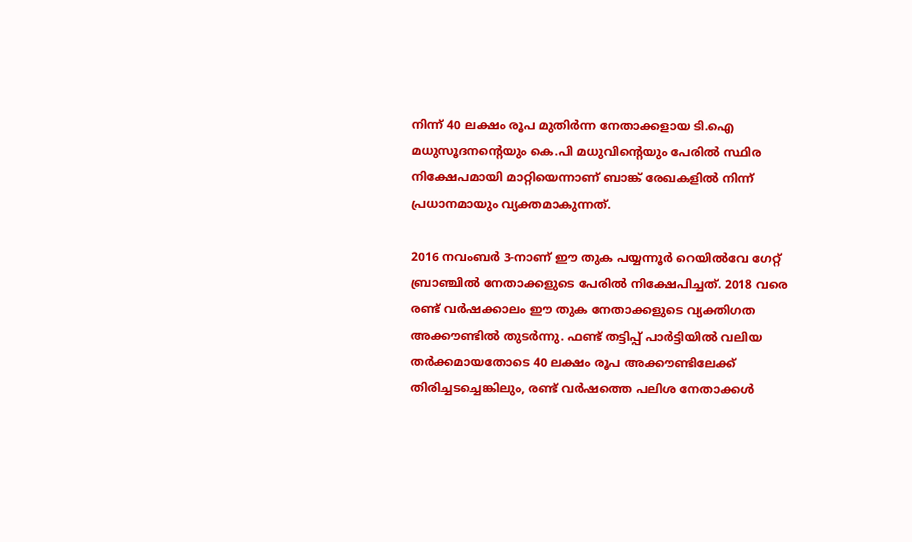നിന്ന് 40 ലക്ഷം രൂപ മുതിർന്ന നേതാക്കളായ ടി.ഐ മധുസൂദനൻ്റെയും കെ.പി മധുവിന്‍റെയും പേരിൽ സ്ഥിര നിക്ഷേപമായി മാറ്റിയെന്നാണ് ബാങ്ക് രേഖകളിൽ നിന്ന് പ്രധാനമായും വ്യക്തമാകുന്നത്.

2016 നവംബർ 3-നാണ് ഈ തുക പയ്യന്നൂർ റെയിൽവേ ഗേറ്റ് ബ്രാഞ്ചിൽ നേതാക്കളുടെ പേരിൽ നിക്ഷേപിച്ചത്. 2018 വരെ രണ്ട് വർഷക്കാലം ഈ തുക നേതാക്കളുടെ വ്യക്തിഗത അക്കൗണ്ടിൽ തുടർന്നു. ഫണ്ട് തട്ടിപ്പ് പാർട്ടിയിൽ വലിയ തർക്കമായതോടെ 40 ലക്ഷം രൂപ അക്കൗണ്ടിലേക്ക് തിരിച്ചടച്ചെങ്കിലും, രണ്ട് വർഷത്തെ പലിശ നേതാക്കൾ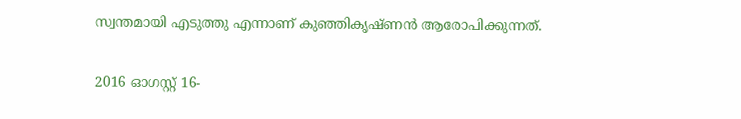സ്വന്തമായി എടുത്തു എന്നാണ് കുഞ്ഞികൃഷ്ണൻ ആരോപിക്കുന്നത്.

2016 ഓഗസ്റ്റ് 16-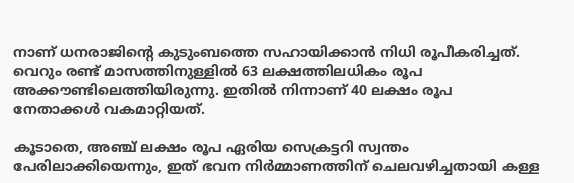നാണ് ധനരാജിൻ്റെ കുടുംബത്തെ സഹായിക്കാൻ നിധി രൂപീകരിച്ചത്. വെറും രണ്ട് മാസത്തിനുള്ളിൽ 63 ലക്ഷത്തിലധികം രൂപ അക്കൗണ്ടിലെത്തിയിരുന്നു. ഇതിൽ നിന്നാണ് 40 ലക്ഷം രൂപ നേതാക്കൾ വകമാറ്റിയത്.

കൂടാതെ, അഞ്ച് ലക്ഷം രൂപ ഏരിയ സെക്രട്ടറി സ്വന്തം പേരിലാക്കിയെന്നും, ഇത് ഭവന നിർമ്മാണത്തിന് ചെലവഴിച്ചതായി കള്ള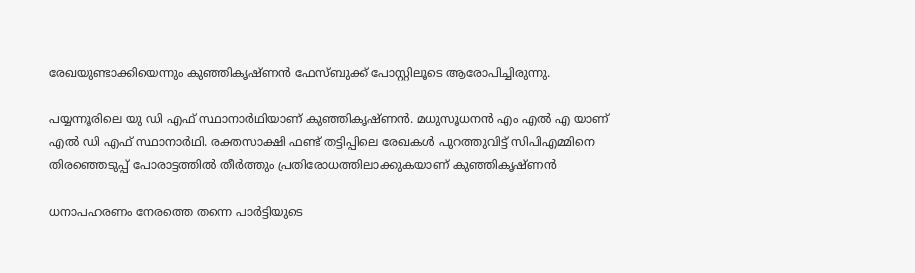രേഖയുണ്ടാക്കിയെന്നും കുഞ്ഞികൃഷ്ണൻ ഫേസ്ബുക്ക് പോസ്റ്റിലൂടെ ആരോപിച്ചിരുന്നു.

പയ്യന്നൂരിലെ യു ഡി എഫ് സ്ഥാനാർഥിയാണ് കുഞ്ഞികൃഷ്ണൻ. മധുസൂധനൻ എം എൽ എ യാണ് എൽ ഡി എഫ് സ്ഥാനാർഥി. രക്തസാക്ഷി ഫണ്ട് തട്ടിപ്പിലെ രേഖകൾ പുറത്തുവിട്ട് സിപിഎമ്മിനെ തിരഞ്ഞെടുപ്പ് പോരാട്ടത്തിൽ തീർത്തും പ്രതിരോധത്തിലാക്കുകയാണ് കുഞ്ഞികൃഷ്ണൻ

ധനാപഹരണം നേരത്തെ തന്നെ പാർട്ടിയുടെ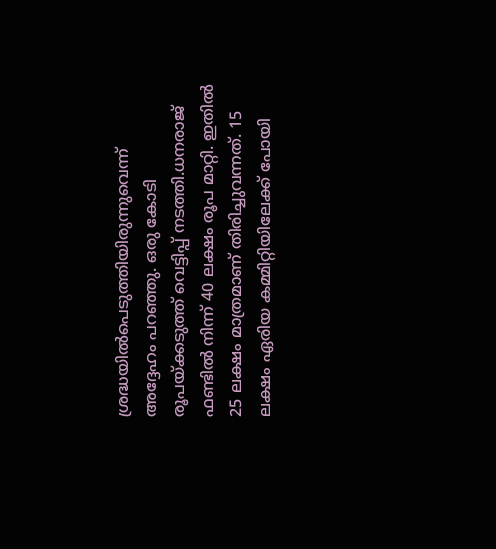ശ്രദ്ധയിൽപെടുത്തിയിരുന്നുവെന്ന് അദ്ദേഹം പറഞ്ഞു. ഒരു കോടി രൂപയ്ക്കടുത്ത് വെട്ടിപ്പ് നടത്തി.ധനരാജ് ഫണ്ടിൽ നിന്ന് 40 ലക്ഷം രൂപ മാറ്റി. ഇതിൽ 25 ലക്ഷം മാത്രമാണ് തിരിച്ചുവന്നത്. 15 ലക്ഷം ഏരിയ കമ്മിറ്റിയിലേക്ക് പോയി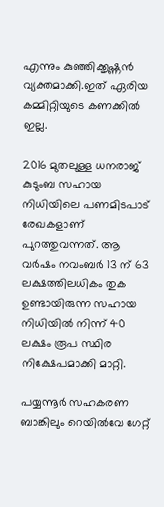എന്നും കുഞ്ഞിക്കൃഷ്ണൻ വ്യക്തമാക്കി.ഇത് ഏരിയ കമ്മിറ്റിയുടെ കണക്കിൽ ഇല്ല.

2016 മുതലുള്ള ധനരാജ് കുടുംബ സഹായ നിധിയിലെ പണമിടപാട് രേഖകളാണ് പുറത്തുവന്നത്. ആ വർഷം നവംബർ 13 ന് 63 ലക്ഷത്തിലധികം തുക ഉണ്ടായിരുന്ന സഹായ നിധിയിൽ നിന്ന് 40 ലക്ഷം രൂപ സ്ഥിര നിക്ഷേപമാക്കി മാറ്റി.

പയ്യന്നൂർ സഹകരണ ബാങ്കിലും റെയിൽവേ ഗേറ്റ്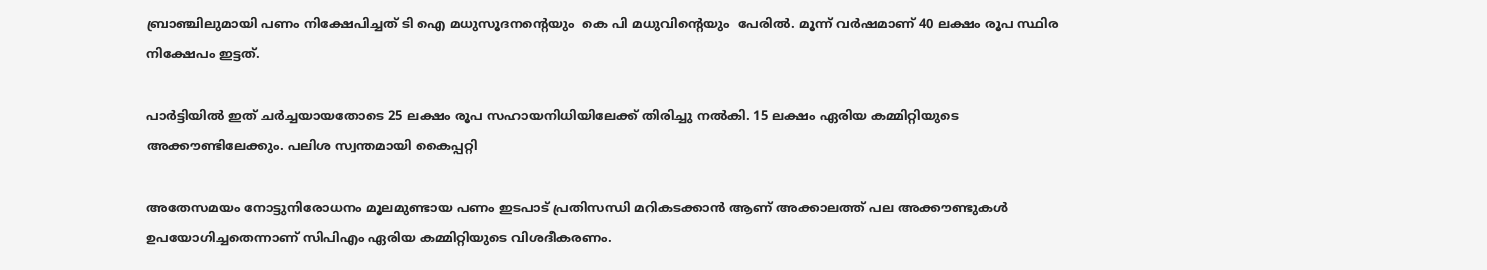ബ്രാഞ്ചിലുമായി പണം നിക്ഷേപിച്ചത് ടി ഐ മധുസൂദനൻ്റെയും  കെ പി മധുവിൻ്റെയും  പേരിൽ. മൂന്ന് വർഷമാണ് 40 ലക്ഷം രൂപ സ്ഥിര നിക്ഷേപം ഇട്ടത്.

പാർട്ടിയിൽ ഇത്‌ ചർച്ചയായതോടെ 25 ലക്ഷം രൂപ സഹായനിധിയിലേക്ക് തിരിച്ചു നൽകി. 15 ലക്ഷം ഏരിയ കമ്മിറ്റിയുടെ അക്കൗണ്ടിലേക്കും. പലിശ സ്വന്തമായി കൈപ്പറ്റി

അതേസമയം നോട്ടുനിരോധനം മൂലമുണ്ടായ പണം ഇടപാട് പ്രതിസന്ധി മറികടക്കാൻ ആണ് അക്കാലത്ത് പല അക്കൗണ്ടുകൾ ഉപയോഗിച്ചതെന്നാണ് സിപിഎം ഏരിയ കമ്മിറ്റിയുടെ വിശദീകരണം.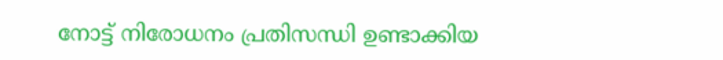നോട്ട് നിരോധനം പ്രതിസന്ധി ഉണ്ടാക്കിയ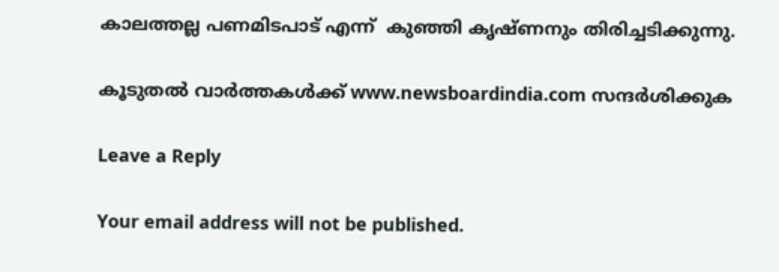കാലത്തല്ല പണമിടപാട് എന്ന്  കുഞ്ഞി കൃഷ്ണനും തിരിച്ചടിക്കുന്നു.

കൂടുതൽ വാർത്തകൾക്ക് www.newsboardindia.com സന്ദർശിക്കുക

Leave a Reply

Your email address will not be published.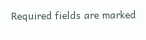Required fields are marked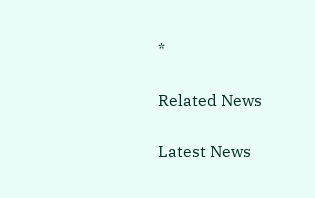*

Related News

Latest News